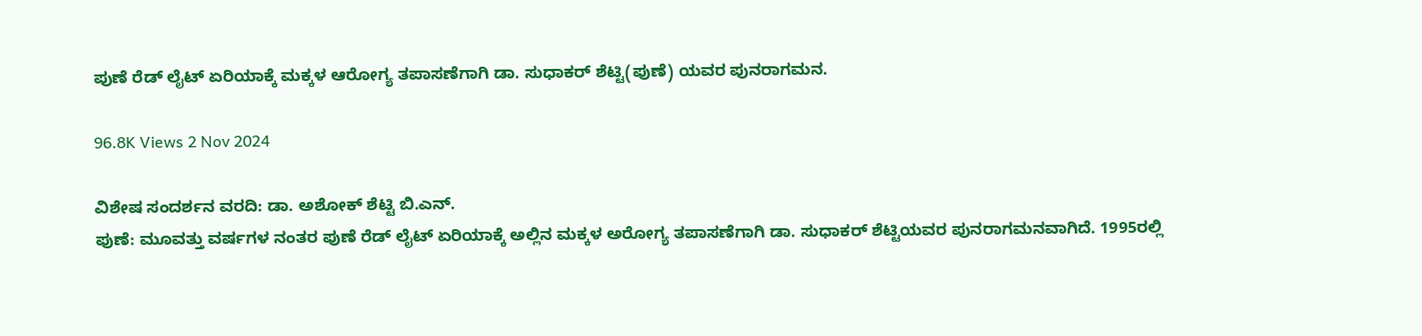ಪುಣೆ ರೆಡ್ ಲೈಟ್ ಏರಿಯಾಕ್ಕೆ ಮಕ್ಕಳ ಆರೋಗ್ಯ ತಪಾಸಣೆಗಾಗಿ ಡಾ. ಸುಧಾಕರ್ ಶೆಟ್ಟಿ(ಪುಣೆ) ಯವರ ಪುನರಾಗಮನ.

96.8K Views 2 Nov 2024

ವಿಶೇಷ ಸಂದರ್ಶನ ವರದಿ: ಡಾ. ಅಶೋಕ್ ಶೆಟ್ಟಿ ಬಿ.ಎನ್.
ಪುಣೆ: ಮೂವತ್ತು ವರ್ಷಗಳ ನಂತರ ಪುಣೆ ರೆಡ್ ಲೈಟ್ ಏರಿಯಾಕ್ಕೆ ಅಲ್ಲಿನ ಮಕ್ಕಳ ಅರೋಗ್ಯ ತಪಾಸಣೆಗಾಗಿ ಡಾ. ಸುಧಾಕರ್ ಶೆಟ್ಟಿಯವರ ಪುನರಾಗಮನವಾಗಿದೆ. 1995ರಲ್ಲಿ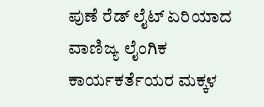ಪುಣೆ ರೆಡ್ ಲೈಟ್ ಏರಿಯಾದ ವಾಣಿಜ್ಯ ಲೈಂಗಿಕ ಕಾರ್ಯಕರ್ತೆಯರ ಮಕ್ಕಳ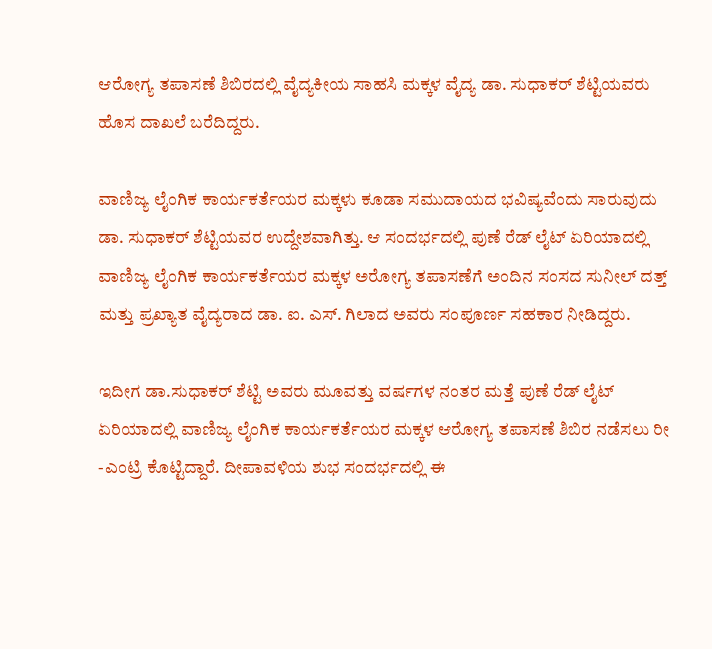ಆರೋಗ್ಯ ತಪಾಸಣೆ ಶಿಬಿರದಲ್ಲಿ ವೈದ್ಯಕೀಯ ಸಾಹಸಿ ಮಕ್ಕಳ ವೈದ್ಯ ಡಾ. ಸುಧಾಕರ್ ಶೆಟ್ಟಿಯವರು ಹೊಸ ದಾಖಲೆ ಬರೆದಿದ್ದರು.

ವಾಣಿಜ್ಯ ಲೈಂಗಿಕ ಕಾರ್ಯಕರ್ತೆಯರ ಮಕ್ಕಳು ಕೂಡಾ ಸಮುದಾಯದ ಭವಿಷ್ಯವೆಂದು ಸಾರುವುದು ಡಾ. ಸುಧಾಕರ್ ಶೆಟ್ಟಿಯವರ ಉದ್ದೇಶವಾಗಿತ್ತು. ಆ ಸಂದರ್ಭದಲ್ಲಿ ಪುಣೆ ರೆಡ್ ಲೈಟ್ ಏರಿಯಾದಲ್ಲಿ ವಾಣಿಜ್ಯ ಲೈಂಗಿಕ ಕಾರ್ಯಕರ್ತೆಯರ ಮಕ್ಕಳ ಅರೋಗ್ಯ ತಪಾಸಣೆಗೆ ಅಂದಿನ ಸಂಸದ ಸುನೀಲ್ ದತ್ತ್ ಮತ್ತು ಪ್ರಖ್ಯಾತ ವೈದ್ಯರಾದ ಡಾ. ಐ. ಎಸ್. ಗಿಲಾದ ಅವರು ಸಂಪೂರ್ಣ ಸಹಕಾರ ನೀಡಿದ್ದರು.

ಇದೀಗ ಡಾ.ಸುಧಾಕರ್ ಶೆಟ್ಟಿ ಅವರು ಮೂವತ್ತು ವರ್ಷಗಳ ನಂತರ ಮತ್ತೆ ಪುಣೆ ರೆಡ್ ಲೈಟ್ ಏರಿಯಾದಲ್ಲಿ ವಾಣಿಜ್ಯ ಲೈಂಗಿಕ ಕಾರ್ಯಕರ್ತೆಯರ ಮಕ್ಕಳ ಆರೋಗ್ಯ ತಪಾಸಣೆ ಶಿಬಿರ ನಡೆಸಲು ರೀ -ಎಂಟ್ರಿ ಕೊಟ್ಟಿದ್ದಾರೆ. ದೀಪಾವಳಿಯ ಶುಭ ಸಂದರ್ಭದಲ್ಲಿ ಈ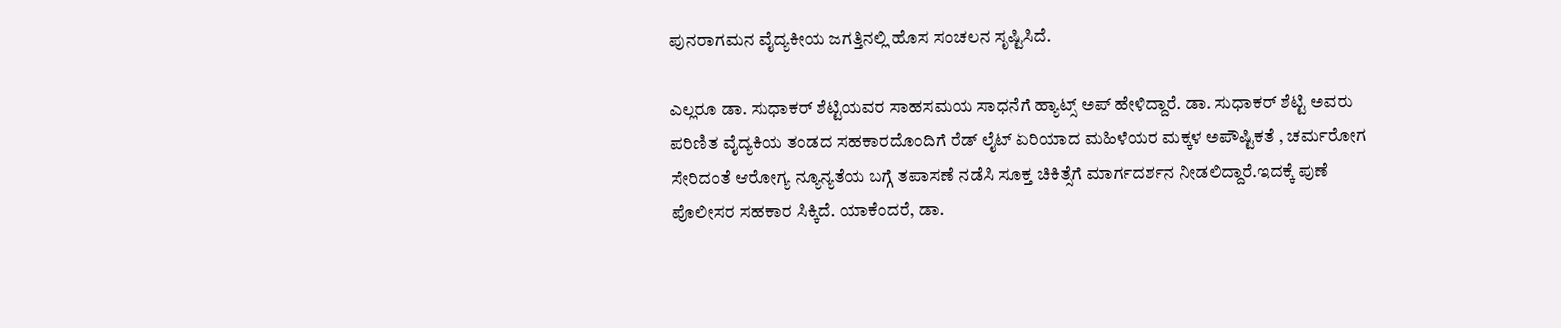ಪುನರಾಗಮನ ವೈದ್ಯಕೀಯ ಜಗತ್ತಿನಲ್ಲಿ ಹೊಸ ಸಂಚಲನ ಸೃಷ್ಟಿಸಿದೆ.

ಎಲ್ಲರೂ ಡಾ. ಸುಧಾಕರ್ ಶೆಟ್ಟಿಯವರ ಸಾಹಸಮಯ ಸಾಧನೆಗೆ ಹ್ಯಾಟ್ಸ್ ಅಪ್ ಹೇಳಿದ್ದಾರೆ. ಡಾ. ಸುಧಾಕರ್ ಶೆಟ್ಟಿ ಅವರು ಪರಿಣಿತ ವೈದ್ಯಕಿಯ ತಂಡದ ಸಹಕಾರದೊಂದಿಗೆ ರೆಡ್ ಲೈಟ್ ಏರಿಯಾದ ಮಹಿಳೆಯರ ಮಕ್ಕಳ ಅಪೌಷ್ಟಿಕತೆ , ಚರ್ಮರೋಗ ಸೇರಿದಂತೆ ಆರೋಗ್ಯ ನ್ಯೂನ್ಯತೆಯ ಬಗ್ಗೆ ತಪಾಸಣೆ ನಡೆಸಿ ಸೂಕ್ತ ಚಿಕಿತ್ಸೆಗೆ ಮಾರ್ಗದರ್ಶನ ನೀಡಲಿದ್ದಾರೆ.ಇದಕ್ಕೆ ಪುಣೆ ಪೊಲೀಸರ ಸಹಕಾರ ಸಿಕ್ಕಿದೆ. ಯಾಕೆಂದರೆ, ಡಾ.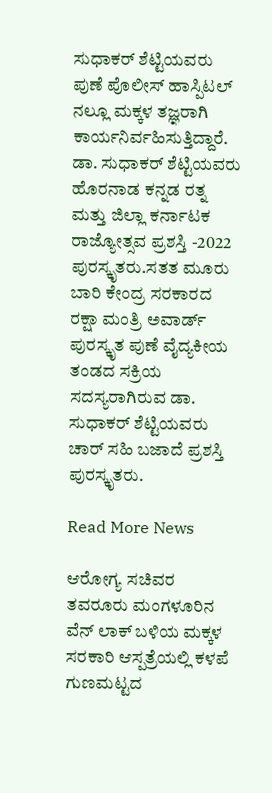ಸುಧಾಕರ್ ಶೆಟ್ಟಿಯವರು ಪುಣೆ ಪೊಲೀಸ್ ಹಾಸ್ಪಿಟಲ್ ನಲ್ಲೂ ಮಕ್ಕಳ ತಜ್ಞರಾಗಿ ಕಾರ್ಯನಿರ್ವಹಿಸುತ್ತಿದ್ದಾರೆ. ಡಾ. ಸುಧಾಕರ್ ಶೆಟ್ಟಿಯವರು ಹೊರನಾಡ ಕನ್ನಡ ರತ್ನ ಮತ್ತು ಜಿಲ್ಲಾ ಕರ್ನಾಟಕ ರಾಜ್ಯೋತ್ಸವ ಪ್ರಶಸ್ತಿ -2022 ಪುರಸ್ಕೃತರು.ಸತತ ಮೂರು ಬಾರಿ ಕೇಂದ್ರ ಸರಕಾರದ ರಕ್ಷಾ ಮಂತ್ರಿ ಅವಾರ್ಡ್ ಪುರಸ್ಕೃತ ಪುಣೆ ವೈದ್ಯಕೀಯ ತಂಡದ ಸಕ್ರಿಯ ಸದಸ್ಯರಾಗಿರುವ ಡಾ. ಸುಧಾಕರ್ ಶೆಟ್ಟಿಯವರು ಚಾರ್ ಸಹಿ ಬಜಾದೆ ಪ್ರಶಸ್ತಿ ಪುರಸ್ಕೃತರು.

Read More News

ಆರೋಗ್ಯ ಸಚಿವರ ತವರೂರು ಮಂಗಳೂರಿನ ವೆನ್ ಲಾಕ್ ಬಳಿಯ ಮಕ್ಕಳ ಸರಕಾರಿ ಆಸ್ಪತ್ರೆಯಲ್ಲಿ ಕಳಪೆ ಗುಣಮಟ್ಟದ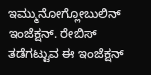ಇಮ್ಮುನೋಗ್ಲೋಬುಲಿನ್ ಇಂಜೆಕ್ಷನ್. ರೇಬಿಸ್ ತಡೆಗಟ್ಟುವ ಈ ಇಂಜೆಕ್ಷನ್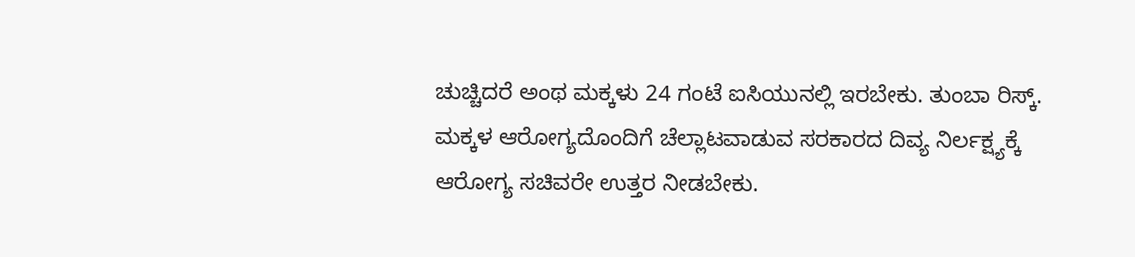ಚುಚ್ಚಿದರೆ ಅಂಥ ಮಕ್ಕಳು 24 ಗಂಟೆ ಐಸಿಯುನಲ್ಲಿ ಇರಬೇಕು. ತುಂಬಾ ರಿಸ್ಕ್. ಮಕ್ಕಳ ಆರೋಗ್ಯದೊಂದಿಗೆ ಚೆಲ್ಲಾಟವಾಡುವ ಸರಕಾರದ ದಿವ್ಯ ನಿರ್ಲಕ್ಷ್ಯಕ್ಕೆ ಆರೋಗ್ಯ ಸಚಿವರೇ ಉತ್ತರ ನೀಡಬೇಕು.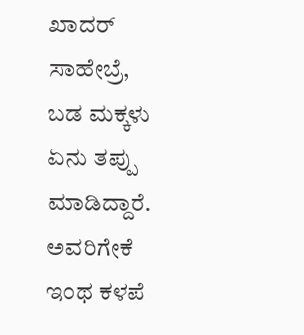ಖಾದರ್ ಸಾಹೇಬ್ರೆ, ಬಡ ಮಕ್ಕಳು ಏನು ತಪ್ಪು ಮಾಡಿದ್ದಾರೆ. ಅವರಿಗೇಕೆ ಇಂಥ ಕಳಪೆ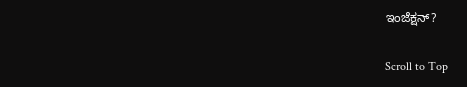ಇಂಜೆಕ್ಷನ್?

Scroll to Top